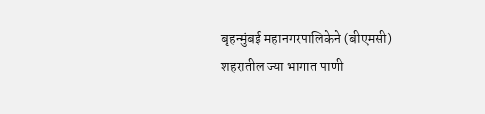बृहन्मुंबई महानगरपालिकेने (बीएमसी) शहरातील ज्या भागात पाणी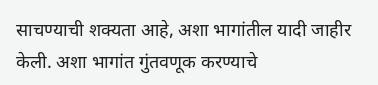साचण्याची शक्यता आहे, अशा भागांतील यादी जाहीर केली. अशा भागांत गुंतवणूक करण्याचे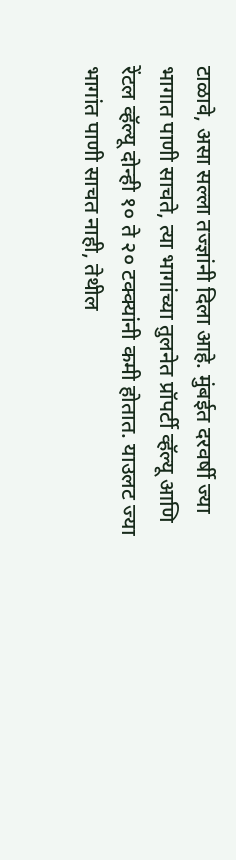टाळावे, असा सल्ला तज्ज्ञांनी दिला आहे. मुंबईत दरवर्षी ज्या भागात पाणी साचते, त्या भागांच्या तुलनेत प्रॉपर्टी व्हॅल्यू आणि रेंटल व्हॅल्यू दोन्ही १० ते २० टक्क्यांनी कमी होतात. याउलट ज्या भागांत पाणी साचत नाही, तेथील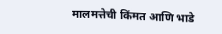मालमत्तेची किंमत आणि भाडे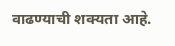वाढण्याची शक्यता आहे.